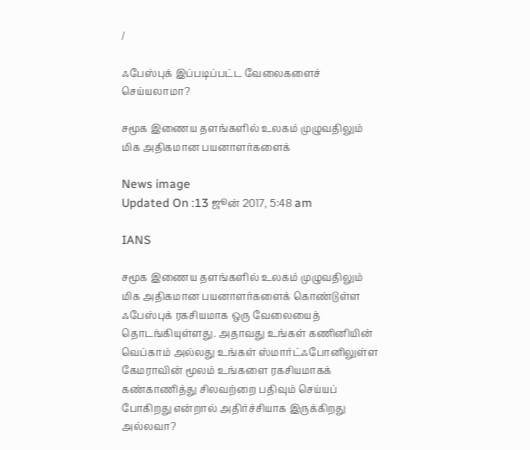/

ஃபேஸ்புக் இப்படிப்பட்ட வேலைகளைச் செய்யலாமா?

சமூக இணைய தளங்களில் உலகம் முழுவதிலும் மிக அதிகமான பயனாளர்களைக்

News image
Updated On :13 ஜூன் 2017, 5:48 am

IANS

சமூக இணைய தளங்களில் உலகம் முழுவதிலும் மிக அதிகமான பயனாளர்களைக் கொண்டுள்ள ஃபேஸ்புக் ரகசியமாக ஒரு வேலையைத் தொடங்கியுள்ளது. அதாவது உங்கள் கணினியின் வெப்காம் அல்லது உங்கள் ஸ்மார்ட்ஃபோனிலுள்ள கேமராவின் மூலம் உங்களை ரகசியமாகக் கண்காணித்து சிலவற்றை பதிவும் செய்யப் போகிறது என்றால் அதிர்ச்சியாக இருக்கிறது அல்லவா?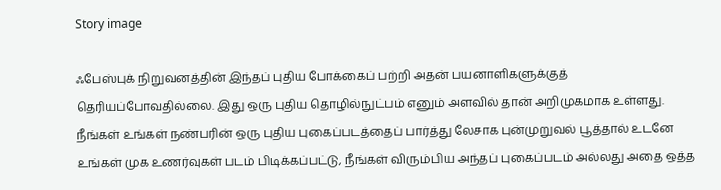Story image

ஃபேஸ்புக் நிறுவனத்தின் இந்தப் புதிய போக்கைப் பற்றி அதன் பயனாளிகளுக்குத் தெரியப்போவதில்லை. இது ஒரு புதிய தொழில்நுட்பம் எனும் அளவில் தான் அறிமுகமாக உள்ளது. நீங்கள் உங்கள் நண்பரின் ஒரு புதிய புகைப்படத்தைப் பார்த்து லேசாக புன்முறுவல் பூத்தால் உடனே உங்கள் முக உணர்வுகள் படம் பிடிக்கப்பட்டு, நீங்கள் விரும்பிய அந்தப் புகைப்படம் அல்லது அதை ஒத்த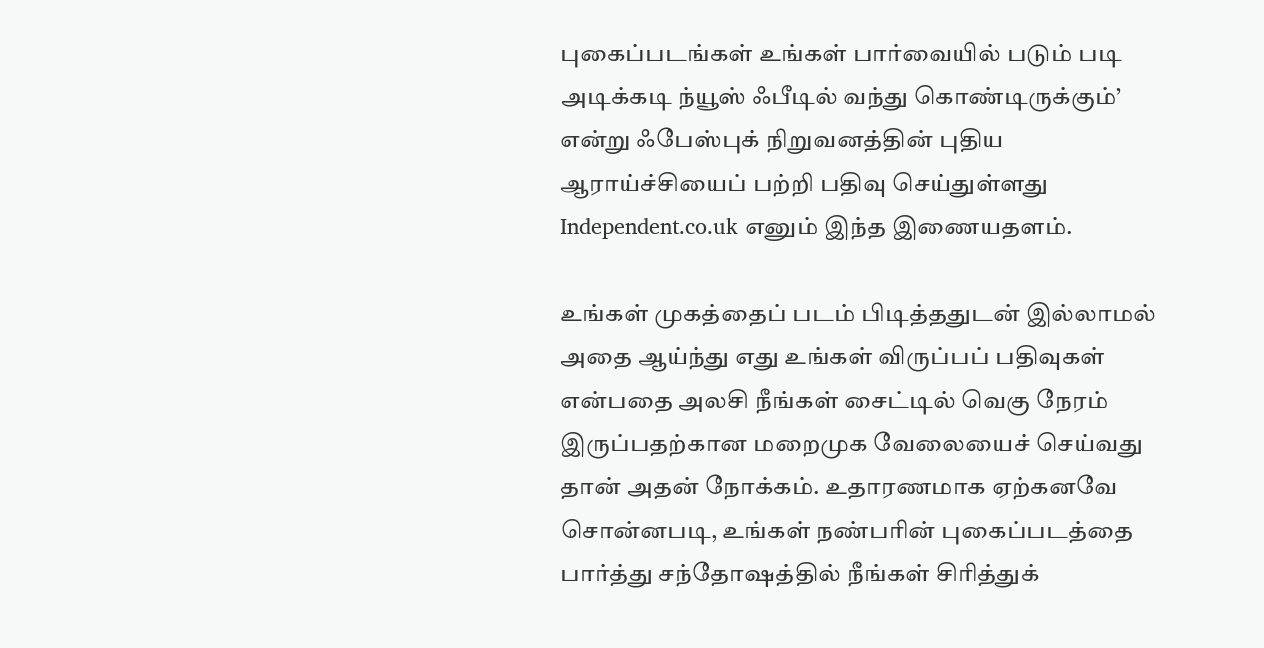புகைப்படங்கள் உங்கள் பார்வையில் படும் படி அடிக்கடி ந்யூஸ் ஃபீடில் வந்து கொண்டிருக்கும்’ என்று ஃபேஸ்புக் நிறுவனத்தின் புதிய ஆராய்ச்சியைப் பற்றி பதிவு செய்துள்ளது Independent.co.uk எனும் இந்த இணையதளம்.

உங்கள் முகத்தைப் படம் பிடித்ததுடன் இல்லாமல் அதை ஆய்ந்து எது உங்கள் விருப்பப் பதிவுகள் என்பதை அலசி நீங்கள் சைட்டில் வெகு நேரம் இருப்பதற்கான மறைமுக வேலையைச் செய்வது தான் அதன் நோக்கம். உதாரணமாக ஏற்கனவே சொன்னபடி, உங்கள் நண்பரின் புகைப்படத்தை பார்த்து சந்தோஷத்தில் நீங்கள் சிரித்துக்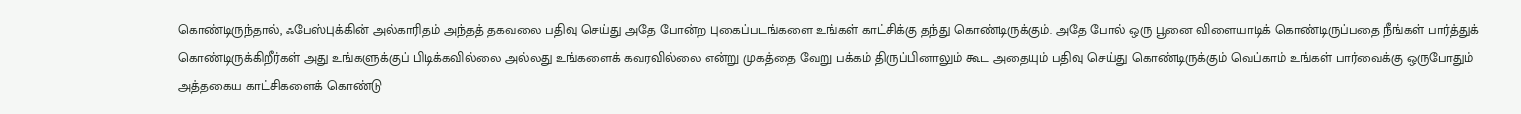கொண்டிருந்தால், ஃபேஸ்புக்கின் அல்காரிதம் அந்தத் தகவலை பதிவு செய்து அதே போன்ற புகைப்படங்களை உங்கள் காட்சிக்கு தந்து கொண்டிருக்கும். அதே போல் ஒரு பூனை விளையாடிக் கொண்டிருப்பதை நீங்கள் பார்த்துக் கொண்டிருக்கிறீர்கள் அது உங்களுக்குப் பிடிக்கவில்லை அல்லது உங்களைக் கவரவில்லை என்று முகத்தை வேறு பக்கம் திருப்பினாலும் கூட அதையும் பதிவு செய்து கொண்டிருக்கும் வெப்காம் உங்கள் பார்வைக்கு ஒருபோதும் அத்தகைய காட்சிகளைக் கொண்டு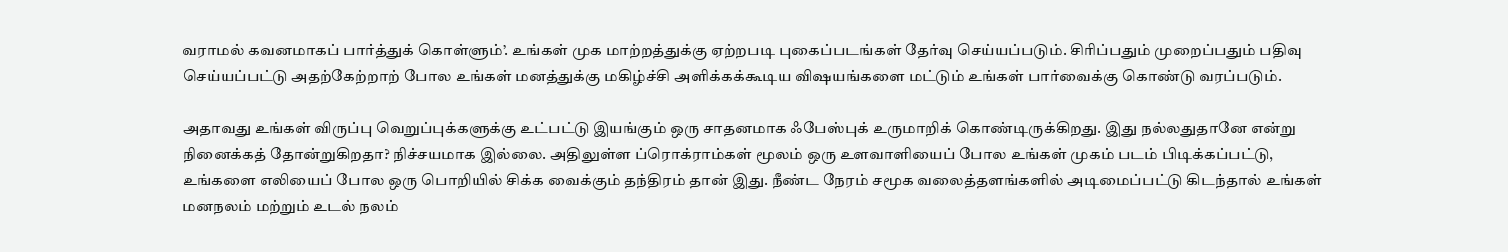வராமல் கவனமாகப் பார்த்துக் கொள்ளும்’. உங்கள் முக மாற்றத்துக்கு ஏற்றபடி புகைப்படங்கள் தேர்வு செய்யப்படும். சிரிப்பதும் முறைப்பதும் பதிவு செய்யப்பட்டு அதற்கேற்றாற் போல உங்கள் மனத்துக்கு மகிழ்ச்சி அளிக்கக்கூடிய விஷயங்களை மட்டும் உங்கள் பார்வைக்கு கொண்டு வரப்படும்.

அதாவது உங்கள் விருப்பு வெறுப்புக்களுக்கு உட்பட்டு இயங்கும் ஒரு சாதனமாக ஃபேஸ்புக் உருமாறிக் கொண்டிருக்கிறது. இது நல்லதுதானே என்று நினைக்கத் தோன்றுகிறதா? நிச்சயமாக இல்லை. அதிலுள்ள ப்ரொக்ராம்கள் மூலம் ஒரு உளவாளியைப் போல உங்கள் முகம் படம் பிடிக்கப்பட்டு, உங்களை எலியைப் போல ஒரு பொறியில் சிக்க வைக்கும் தந்திரம் தான் இது. நீண்ட நேரம் சமூக வலைத்தளங்களில் அடிமைப்பட்டு கிடந்தால் உங்கள் மனநலம் மற்றும் உடல் நலம்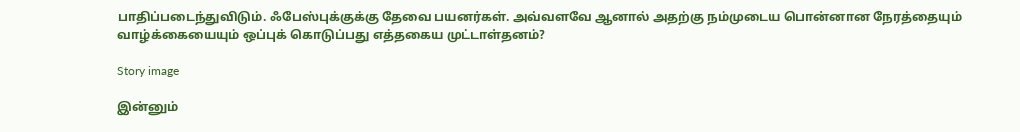பாதிப்படைந்துவிடும். ஃபேஸ்புக்குக்கு தேவை பயனர்கள். அவ்வளவே ஆனால் அதற்கு நம்முடைய பொன்னான நேரத்தையும் வாழ்க்கையையும் ஒப்புக் கொடுப்பது எத்தகைய முட்டாள்தனம்?

Story image

இன்னும்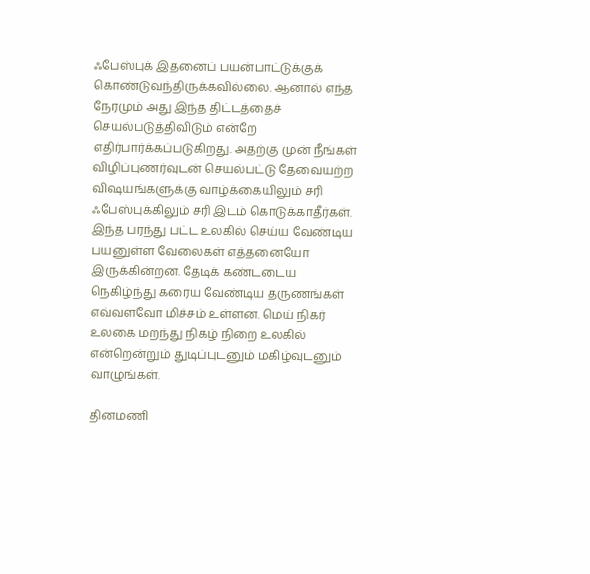ஃபேஸ்புக் இதனைப் பயன்பாட்டுக்குக் கொண்டுவந்திருக்கவில்லை. ஆனால் எந்த நேரமும் அது இந்த திட்டத்தைச் செயல்படுத்திவிடும் என்றே எதிர்பார்க்கப்படுகிறது. அதற்கு முன் நீங்கள் விழிப்புணர்வுடன் செயல்பட்டு தேவையற்ற விஷயங்களுக்கு வாழ்க்கையிலும் சரி ஃபேஸ்புக்கிலும் சரி இடம் கொடுக்காதீர்கள். இந்த பரந்து பட்ட உலகில் செய்ய வேண்டிய பயனுள்ள வேலைகள் எத்தனையோ இருக்கின்றன. தேடிக் கண்டடைய நெகிழ்ந்து கரைய வேண்டிய தருணங்கள் எவ்வளவோ மிச்சம் உள்ளன. மெய் நிகர் உலகை மறந்து நிகழ் நிறை உலகில் என்றென்றும் துடிப்புடனும் மகிழ்வுடனும் வாழுங்கள்.

தினமணி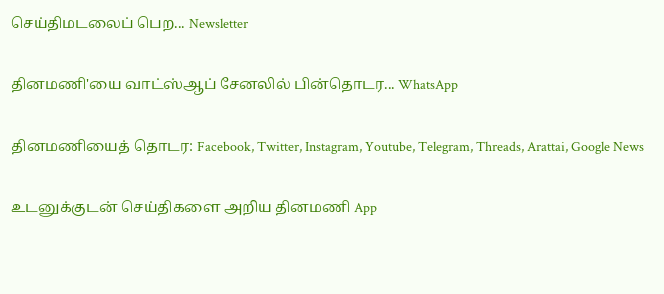செய்திமடலைப் பெற... Newsletter

தினமணி'யை வாட்ஸ்ஆப் சேனலில் பின்தொடர... WhatsApp

தினமணியைத் தொடர: Facebook, Twitter, Instagram, Youtube, Telegram, Threads, Arattai, Google News

உடனுக்குடன் செய்திகளை அறிய தினமணி App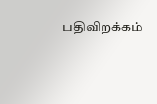பதிவிறக்கம்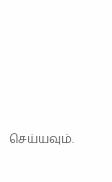செய்யவும்.